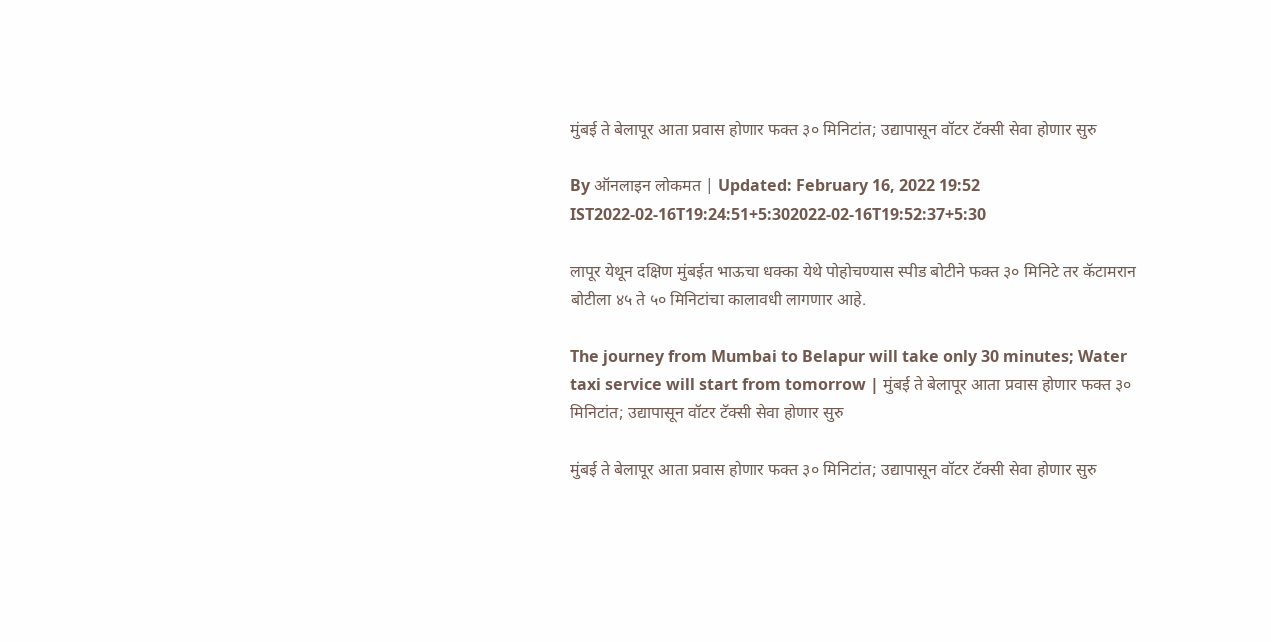मुंबई ते बेलापूर आता प्रवास होणार फक्त ३० मिनिटांत; उद्यापासून वॉटर टॅक्सी सेवा होणार सुरु

By ऑनलाइन लोकमत | Updated: February 16, 2022 19:52 IST2022-02-16T19:24:51+5:302022-02-16T19:52:37+5:30

लापूर येथून दक्षिण मुंबईत भाऊचा धक्का येथे पोहोचण्यास स्पीड बोटीने फक्त ३० मिनिटे तर कॅटामरान बोटीला ४५ ते ५० मिनिटांचा कालावधी लागणार आहे.

The journey from Mumbai to Belapur will take only 30 minutes; Water taxi service will start from tomorrow | मुंबई ते बेलापूर आता प्रवास होणार फक्त ३० मिनिटांत; उद्यापासून वॉटर टॅक्सी सेवा होणार सुरु

मुंबई ते बेलापूर आता प्रवास होणार फक्त ३० मिनिटांत; उद्यापासून वॉटर टॅक्सी सेवा होणार सुरु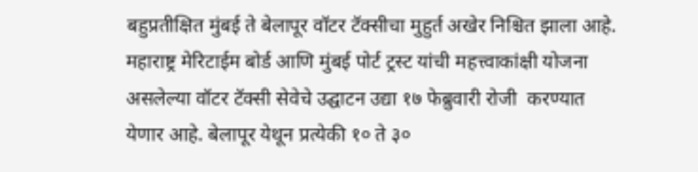बहुप्रतीक्षित मुंबई ते बेलापूर वॉटर टॅक्सीचा मुहुर्त अखेर निश्चित झाला आहे. महाराष्ट्र मेरिटाईम बोर्ड आणि मुंबई पोर्ट ट्रस्ट यांची महत्त्वाकांक्षी योजना असलेल्या वॉटर टॅक्सी सेवेचे उद्घाटन उद्या १७ फेब्रुवारी रोजी  करण्यात येणार आहे. बेलापूर येथून प्रत्येकी १० ते ३०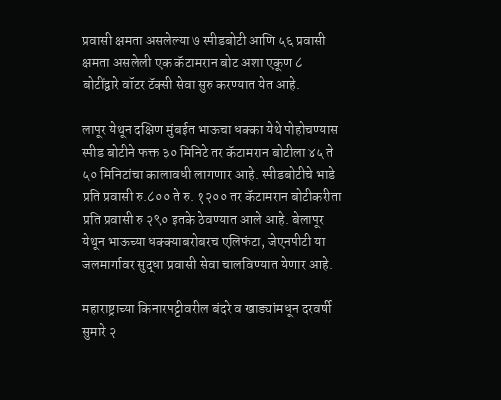प्रवासी क्षमता असलेल्या ७ स्पीडबोटी आणि ५६ प्रवासी क्षमता असलेली एक कॅटामरान बोट अशा एकूण ८ बोटींद्वारे वॉटर टॅक्सी सेवा सुरु करण्यात येत आहे.

लापूर येथून दक्षिण मुंबईत भाऊचा धक्का येथे पोहोचण्यास स्पीड बोटीने फक्त ३० मिनिटे तर कॅटामरान बोटीला ४५ ते ५० मिनिटांचा कालावधी लागणार आहे. स्पीडबोटीचे भाडे प्रति प्रवासी रु.८०० ते रु. १२०० तर कॅटामरान बोटीकरीता प्रति प्रवासी रु २९० इतके ठेवण्यात आले आहे. बेलापूर येथून भाऊच्या धक्क्याबरोबरच एलिफंटा, जेएनपीटी या जलमार्गावर सुद्धा प्रवासी सेवा चालविण्यात येणार आहे.

महाराष्ट्राच्या किनारपट्टीवरील बंदरे व खाड्यांमधून दरवर्षी सुमारे २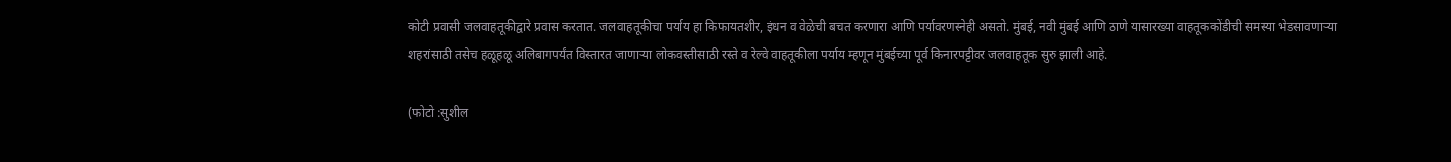कोटी प्रवासी जलवाहतूकीद्वारे प्रवास करतात. जलवाहतूकीचा पर्याय हा किफायतशीर, इंधन व वेळेची बचत करणारा आणि पर्यावरणस्नेही असतो. मुंबई, नवी मुंबई आणि ठाणे यासारख्या वाहतूककोंडीची समस्या भेडसावणाऱ्या शहरांसाठी तसेच हळूहळू अलिबागपर्यंत विस्तारत जाणाऱ्या लोकवस्तीसाठी रस्ते व रेल्वे वाहतूकीला पर्याय म्हणून मुंबईच्या पूर्व किनारपट्टीवर जलवाहतूक सुरु झाली आहे.

(फोटो :सुशील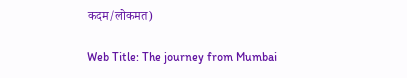कदम/लोकमत)

Web Title: The journey from Mumbai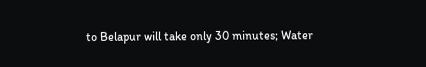to Belapur will take only 30 minutes; Water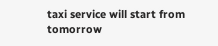taxi service will start from tomorrow